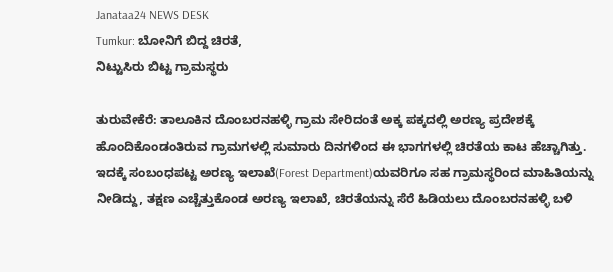Janataa24 NEWS DESK
Tumkur: ಬೋನಿಗೆ ಬಿದ್ದ ಚಿರತೆ,
ನಿಟ್ಟುಸಿರು ಬಿಟ್ಟ ಗ್ರಾಮಸ್ಥರು

ತುರುವೇಕೆರೆ: ತಾಲೂಕಿನ ದೊಂಬರನಹಳ್ಳಿ ಗ್ರಾಮ ಸೇರಿದಂತೆ ಅಕ್ಕ ಪಕ್ಕದಲ್ಲಿ ಅರಣ್ಯ ಪ್ರದೇಶಕ್ಕೆ ಹೊಂದಿಕೊಂಡಂತಿರುವ ಗ್ರಾಮಗಳಲ್ಲಿ ಸುಮಾರು ದಿನಗಳಿಂದ ಈ ಭಾಗಗಳಲ್ಲಿ ಚಿರತೆಯ ಕಾಟ ಹೆಚ್ಚಾಗಿತ್ತು.
ಇದಕ್ಕೆ ಸಂಬಂಧಪಟ್ಟ ಅರಣ್ಯ ಇಲಾಖೆ(Forest Department)ಯವರಿಗೂ ಸಹ ಗ್ರಾಮಸ್ಥರಿಂದ ಮಾಹಿತಿಯನ್ನು ನೀಡಿದ್ದು, ತಕ್ಷಣ ಎಚ್ಚೆತ್ತುಕೊಂಡ ಅರಣ್ಯ ಇಲಾಖೆ, ಚಿರತೆಯನ್ನು ಸೆರೆ ಹಿಡಿಯಲು ದೊಂಬರನಹಳ್ಳಿ ಬಳಿ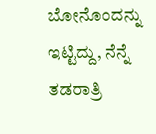ಬೋನೊಂದನ್ನು ಇಟ್ಟಿದ್ದು, ನೆನ್ನೆ ತಡರಾತ್ರಿ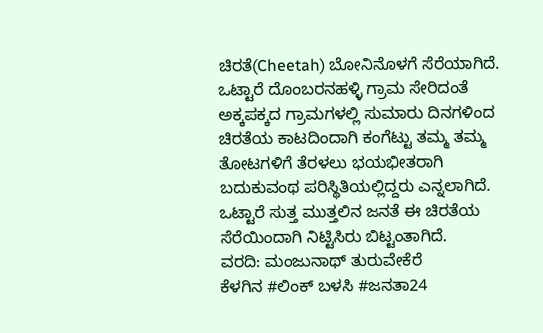ಚಿರತೆ(Cheetah) ಬೋನಿನೊಳಗೆ ಸೆರೆಯಾಗಿದೆ.
ಒಟ್ಟಾರೆ ದೊಂಬರನಹಳ್ಳಿ ಗ್ರಾಮ ಸೇರಿದಂತೆ ಅಕ್ಕಪಕ್ಕದ ಗ್ರಾಮಗಳಲ್ಲಿ ಸುಮಾರು ದಿನಗಳಿಂದ ಚಿರತೆಯ ಕಾಟದಿಂದಾಗಿ ಕಂಗೆಟ್ಟು ತಮ್ಮ ತಮ್ಮ ತೋಟಗಳಿಗೆ ತೆರಳಲು ಭಯಭೀತರಾಗಿ ಬದುಕುವಂಥ ಪರಿಸ್ಥಿತಿಯಲ್ಲಿದ್ದರು ಎನ್ನಲಾಗಿದೆ. ಒಟ್ಟಾರೆ ಸುತ್ತ ಮುತ್ತಲಿನ ಜನತೆ ಈ ಚಿರತೆಯ ಸೆರೆಯಿಂದಾಗಿ ನಿಟ್ಟಿಸಿರು ಬಿಟ್ಟಂತಾಗಿದೆ.
ವರದಿ: ಮಂಜುನಾಥ್ ತುರುವೇಕೆರೆ
ಕೆಳಗಿನ #ಲಿಂಕ್ ಬಳಸಿ #ಜನತಾ24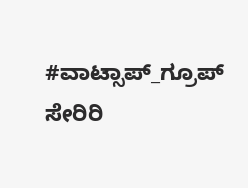#ವಾಟ್ಸಾಪ್_ಗ್ರೂಪ್ ಸೇರಿರಿ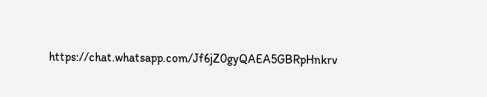https://chat.whatsapp.com/Jf6jZ0gyQAEA5GBRpHnkrv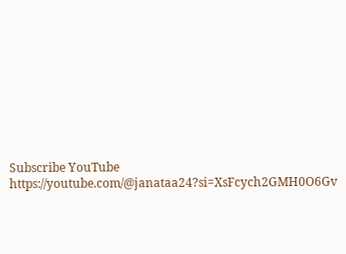Subscribe YouTube
https://youtube.com/@janataa24?si=XsFcych2GMH0O6Gv